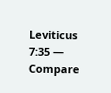Leviticus 7:35 — Compare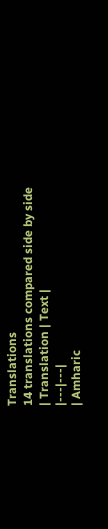Translations
14 translations compared side by side
| Translation | Text |
|---|---|
| Amharic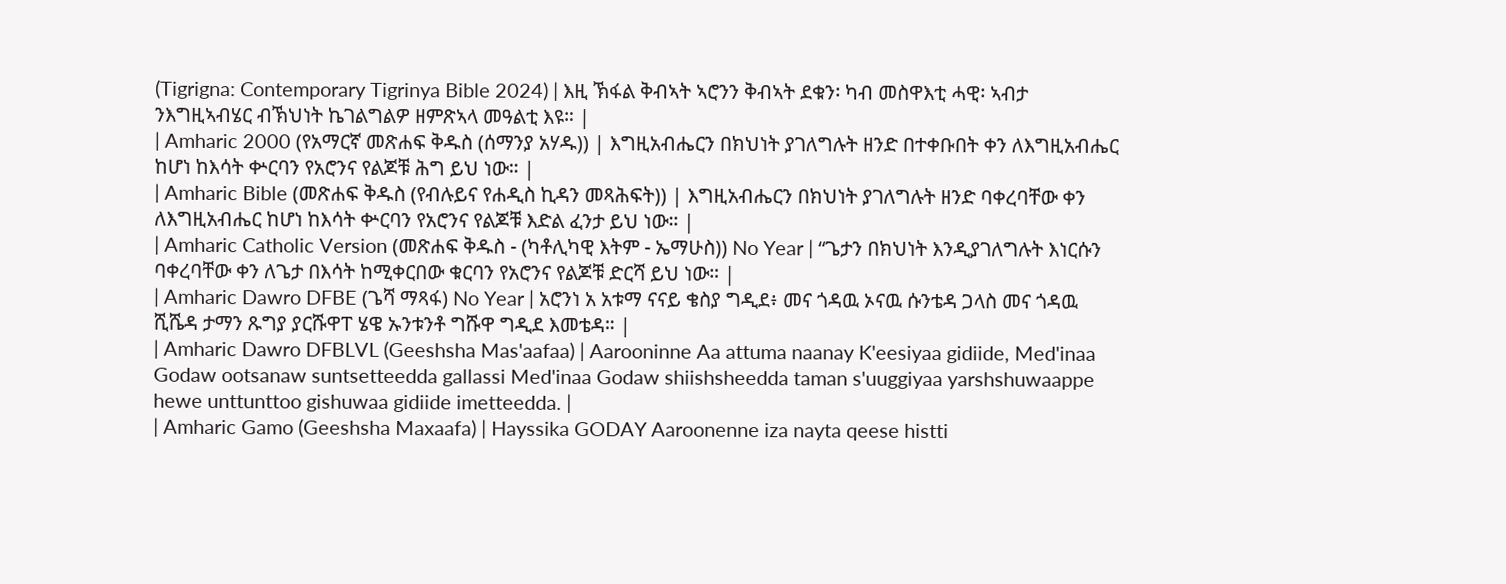(Tigrigna: Contemporary Tigrinya Bible 2024) | እዚ ኽፋል ቅብኣት ኣሮንን ቅብኣት ደቁን፡ ካብ መስዋእቲ ሓዊ፡ ኣብታ ንእግዚኣብሄር ብኽህነት ኬገልግልዎ ዘምጽኣላ መዓልቲ እዩ። |
| Amharic 2000 (የአማርኛ መጽሐፍ ቅዱስ (ሰማንያ አሃዱ)) | እግዚአብሔርን በክህነት ያገለግሉት ዘንድ በተቀቡበት ቀን ለእግዚአብሔር ከሆነ ከእሳት ቍርባን የአሮንና የልጆቹ ሕግ ይህ ነው። |
| Amharic Bible (መጽሐፍ ቅዱስ (የብሉይና የሐዲስ ኪዳን መጻሕፍት)) | እግዚአብሔርን በክህነት ያገለግሉት ዘንድ ባቀረባቸው ቀን ለእግዚአብሔር ከሆነ ከእሳት ቍርባን የአሮንና የልጆቹ እድል ፈንታ ይህ ነው። |
| Amharic Catholic Version (መጽሐፍ ቅዱስ - (ካቶሊካዊ እትም - ኤማሁስ)) No Year | “ጌታን በክህነት እንዲያገለግሉት እነርሱን ባቀረባቸው ቀን ለጌታ በእሳት ከሚቀርበው ቁርባን የአሮንና የልጆቹ ድርሻ ይህ ነው። |
| Amharic Dawro DFBE (ጌሻ ማጻፋ) No Year | አሮንነ አ አቱማ ናናይ ቄስያ ግዲደ፥ መና ጎዳዉ ኦናዉ ሱንቴዳ ጋላስ መና ጎዳዉ ሺሼዳ ታማን ጹግያ ያርሹዋፐ ሄዌ ኡንቱንቶ ግሹዋ ግዲደ እመቴዳ። |
| Amharic Dawro DFBLVL (Geeshsha Mas'aafaa) | Aarooninne Aa attuma naanay K'eesiyaa gidiide, Med'inaa Godaw ootsanaw suntsetteedda gallassi Med'inaa Godaw shiishsheedda taman s'uuggiyaa yarshshuwaappe hewe unttunttoo gishuwaa gidiide imetteedda. |
| Amharic Gamo (Geeshsha Maxaafa) | Hayssika GODAY Aaroonenne iza nayta qeese histti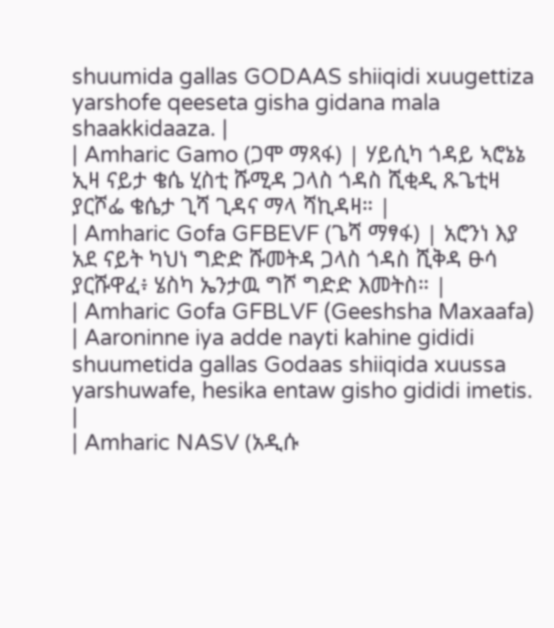shuumida gallas GODAAS shiiqidi xuugettiza yarshofe qeeseta gisha gidana mala shaakkidaaza. |
| Amharic Gamo (ጋሞ ማጻፋ) | ሃይሲካ ጎዳይ ኣሮኔኔ ኢዛ ናይታ ቄሴ ሂስቲ ሹሚዳ ጋላስ ጎዳስ ሺቂዲ ጹጌቲዛ ያርሾፌ ቄሴታ ጊሻ ጊዳና ማላ ሻኪዳዛ። |
| Amharic Gofa GFBEVF (ጌሻ ማፃፋ) | አሮንነ እያ አደ ናይት ካህነ ግድድ ሹመትዳ ጋላስ ጎዳስ ሺቅዳ ፁሳ ያርሹዋፈ፥ ሄስካ ኤንታዉ ግሾ ግድድ እመትስ። |
| Amharic Gofa GFBLVF (Geeshsha Maxaafa) | Aaroninne iya adde nayti kahine gididi shuumetida gallas Godaas shiiqida xuussa yarshuwafe, hesika entaw gisho gididi imetis. |
| Amharic NASV (አዲሱ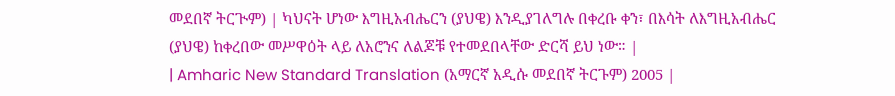መደበኛ ትርጒም) | ካህናት ሆነው እግዚአብሔርን (ያህዌ) እንዲያገለግሉ በቀረቡ ቀን፣ በእሳት ለእግዚአብሔር (ያህዌ) ከቀረበው መሥዋዕት ላይ ለአሮንና ለልጆቹ የተመደበላቸው ድርሻ ይህ ነው። |
| Amharic New Standard Translation (አማርኛ አዲሱ መደበኛ ትርጉም) 2005 |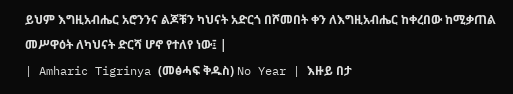ይህም እግዚአብሔር አሮንንና ልጆቹን ካህናት አድርጎ በሾመበት ቀን ለእግዚአብሔር ከቀረበው ከሚቃጠል መሥዋዕት ለካህናት ድርሻ ሆኖ የተለየ ነው፤ |
| Amharic Tigrinya (መፅሓፍ ቅዱስ) No Year | እዙይ በታ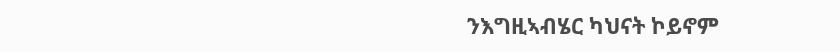ንእግዚኣብሄር ካህናት ኮይኖም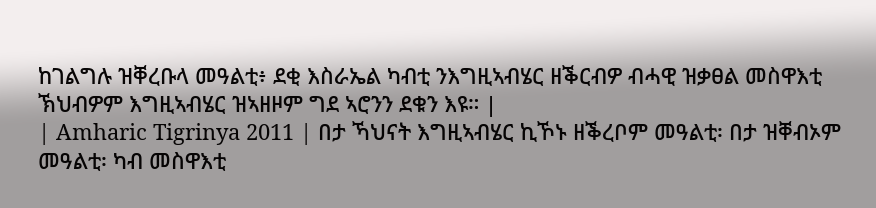ከገልግሉ ዝቐረቡላ መዓልቲ፥ ደቂ እስራኤል ካብቲ ንእግዚኣብሄር ዘቕርብዎ ብሓዊ ዝቃፀል መስዋእቲ ኽህብዎም እግዚኣብሄር ዝኣዘዞም ግደ ኣሮንን ደቁን እዩ። |
| Amharic Tigrinya 2011 | በታ ኻህናት እግዚኣብሄር ኪኾኑ ዘቕረቦም መዓልቲ፡ በታ ዝቐብኦም መዓልቲ፡ ካብ መስዋእቲ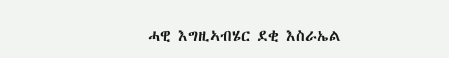ሓዊ እግዚኣብሄር ደቂ እስራኤል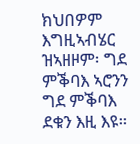ክህበዎም እግዚኣብሄር ዝኣዘዞም፡ ግደ ምቕባእ ኣሮንን ግደ ምቕባእ ደቁን እዚ እዩ።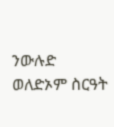ንውሉድ ወለድኦም ስርዓት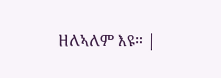ዘለኣለም እዩ። |